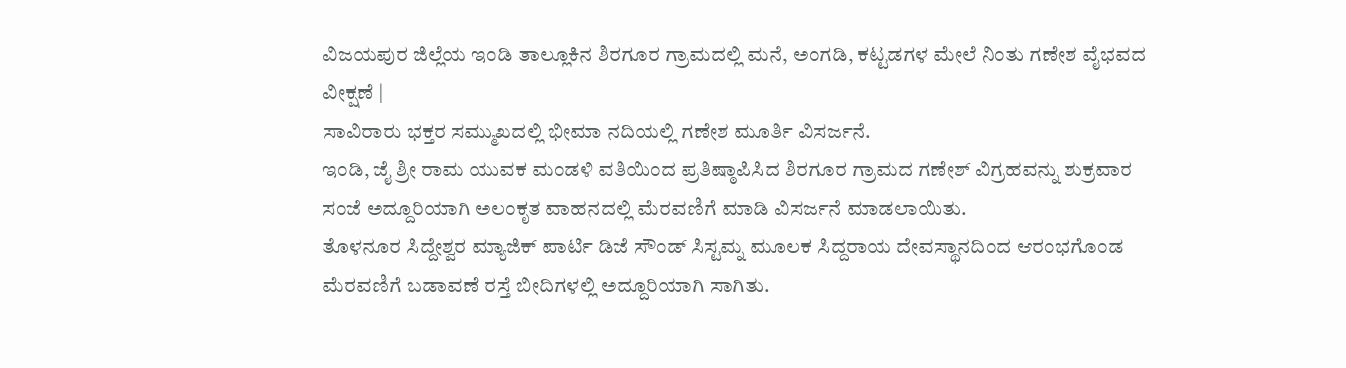ವಿಜಯಪುರ ಜಿಲ್ಲೆಯ ಇಂಡಿ ತಾಲ್ಲೂಕಿನ ಶಿರಗೂರ ಗ್ರಾಮದಲ್ಲಿ ಮನೆ, ಅಂಗಡಿ, ಕಟ್ಟಡಗಳ ಮೇಲೆ ನಿಂತು ಗಣೇಶ ವೈಭವದ ವೀಕ್ಷಣೆ |
ಸಾವಿರಾರು ಭಕ್ತರ ಸಮ್ಮುಖದಲ್ಲಿ ಭೀಮಾ ನದಿಯಲ್ಲಿ ಗಣೇಶ ಮೂರ್ತಿ ವಿಸರ್ಜನೆ.
ಇಂಡಿ, ಜೈ ಶ್ರೀ ರಾಮ ಯುವಕ ಮಂಡಳಿ ವತಿಯಿಂದ ಪ್ರತಿಷ್ಠಾಪಿಸಿದ ಶಿರಗೂರ ಗ್ರಾಮದ ಗಣೇಶ್ ವಿಗ್ರಹವನ್ನು ಶುಕ್ರವಾರ ಸಂಜೆ ಅದ್ದೂರಿಯಾಗಿ ಅಲಂಕೃತ ವಾಹನದಲ್ಲಿ ಮೆರವಣಿಗೆ ಮಾಡಿ ವಿಸರ್ಜನೆ ಮಾಡಲಾಯಿತು.
ತೊಳನೂರ ಸಿದ್ದೇಶ್ವರ ಮ್ಯಾಜಿಕ್ ಪಾರ್ಟಿ ಡಿಜೆ ಸೌಂಡ್ ಸಿಸ್ಟಮ್ನ ಮೂಲಕ ಸಿದ್ದರಾಯ ದೇವಸ್ಥಾನದಿಂದ ಆರಂಭಗೊಂಡ ಮೆರವಣಿಗೆ ಬಡಾವಣೆ ರಸ್ತೆ ಬೀದಿಗಳಲ್ಲಿ ಅದ್ದೂರಿಯಾಗಿ ಸಾಗಿತು.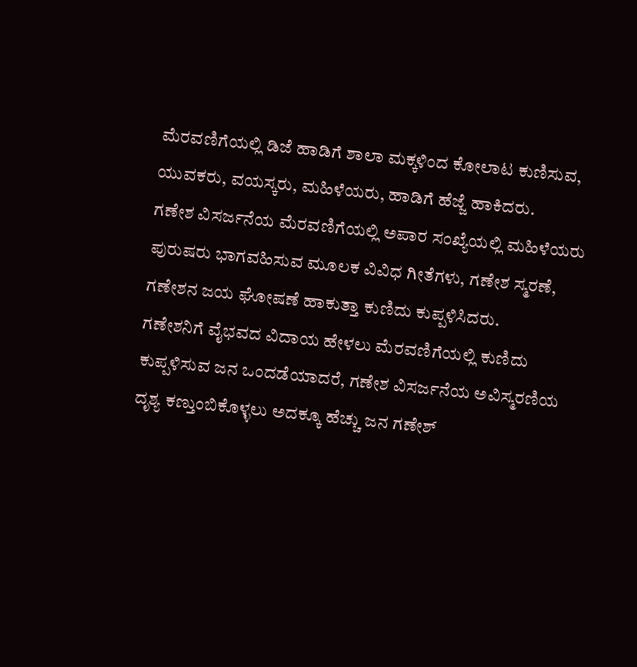ಮೆರವಣಿಗೆಯಲ್ಲಿ ಡಿಜೆ ಹಾಡಿಗೆ ಶಾಲಾ ಮಕ್ಕಳಿಂದ ಕೋಲಾಟ ಕುಣಿಸುವ, ಯುವಕರು, ವಯಸ್ಕರು, ಮಹಿಳೆಯರು, ಹಾಡಿಗೆ ಹೆಜ್ಜೆ ಹಾಕಿದರು.
ಗಣೇಶ ವಿಸರ್ಜನೆಯ ಮೆರವಣಿಗೆಯಲ್ಲಿ ಅಪಾರ ಸಂಖ್ಯೆಯಲ್ಲಿ ಮಹಿಳೆಯರು ಪುರುಷರು ಭಾಗವಹಿಸುವ ಮೂಲಕ ವಿವಿಧ ಗೀತೆಗಳು, ಗಣೇಶ ಸ್ಮರಣೆ, ಗಣೇಶನ ಜಯ ಘೋಷಣೆ ಹಾಕುತ್ತಾ ಕುಣಿದು ಕುಪ್ಪಳಿಸಿದರು.
ಗಣೇಶನಿಗೆ ವೈಭವದ ವಿದಾಯ ಹೇಳಲು ಮೆರವಣಿಗೆಯಲ್ಲಿ ಕುಣಿದು ಕುಪ್ಪಳಿಸುವ ಜನ ಒಂದಡೆಯಾದರೆ, ಗಣೇಶ ವಿಸರ್ಜನೆಯ ಅವಿಸ್ಮರಣಿಯ ದೃಶ್ಯ ಕಣ್ತುಂಬಿಕೊಳ್ಳಲು ಅದಕ್ಕೂ ಹೆಚ್ಚು ಜನ ಗಣೇಶ್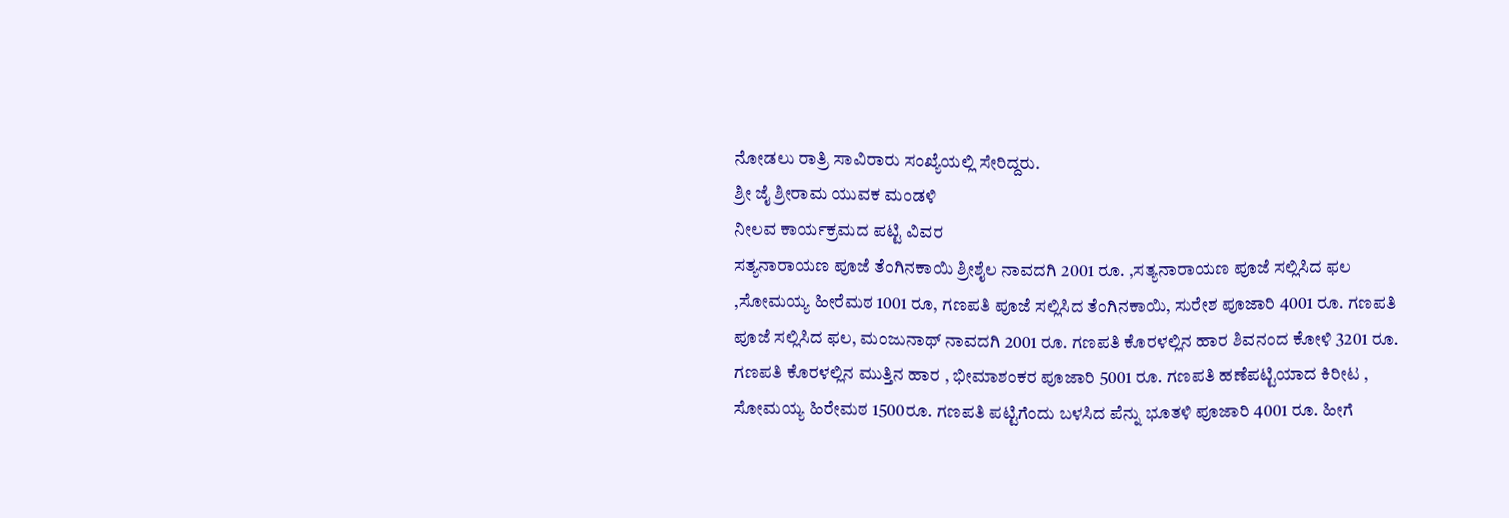ನೋಡಲು ರಾತ್ರಿ ಸಾವಿರಾರು ಸಂಖ್ಯೆಯಲ್ಲಿ ಸೇರಿದ್ದರು.
ಶ್ರೀ ಜೈ ಶ್ರೀರಾಮ ಯುವಕ ಮಂಡಳಿ
ನೀಲವ ಕಾರ್ಯಕ್ರಮದ ಪಟ್ಟಿ ವಿವರ
ಸತ್ಯನಾರಾಯಣ ಪೂಜೆ ತೆಂಗಿನಕಾಯಿ ಶ್ರೀಶೈಲ ನಾವದಗಿ 2001 ರೂ. ,ಸತ್ಯನಾರಾಯಣ ಪೂಜೆ ಸಲ್ಲಿಸಿದ ಫಲ ,ಸೋಮಯ್ಯ ಹೀರೆಮಠ 1001 ರೂ, ಗಣಪತಿ ಪೂಜೆ ಸಲ್ಲಿಸಿದ ತೆಂಗಿನಕಾಯಿ, ಸುರೇಶ ಪೂಜಾರಿ 4001 ರೂ. ಗಣಪತಿ ಪೂಜೆ ಸಲ್ಲಿಸಿದ ಫಲ, ಮಂಜುನಾಥ್ ನಾವದಗಿ 2001 ರೂ. ಗಣಪತಿ ಕೊರಳಲ್ಲಿನ ಹಾರ ಶಿವನಂದ ಕೋಳಿ 3201 ರೂ. ಗಣಪತಿ ಕೊರಳಲ್ಲಿನ ಮುತ್ತಿನ ಹಾರ , ಭೀಮಾಶಂಕರ ಪೂಜಾರಿ 5001 ರೂ. ಗಣಪತಿ ಹಣೆಪಟ್ಟಿಯಾದ ಕಿರೀಟ , ಸೋಮಯ್ಯ ಹಿರೇಮಠ 1500ರೂ. ಗಣಪತಿ ಪಟ್ಟಿಗೆಂದು ಬಳಸಿದ ಪೆನ್ನು ಭೂತಳಿ ಪೂಜಾರಿ 4001 ರೂ. ಹೀಗೆ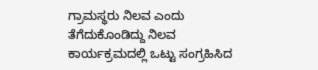ಗ್ರಾಮಸ್ಥರು ನಿಲವ ಎಂದು ತೆಗೆದುಕೊಂಡಿದ್ದು ನಿಲವ ಕಾರ್ಯಕ್ರಮದಲ್ಲಿ ಒಟ್ಟು ಸಂಗ್ರಹಿಸಿದ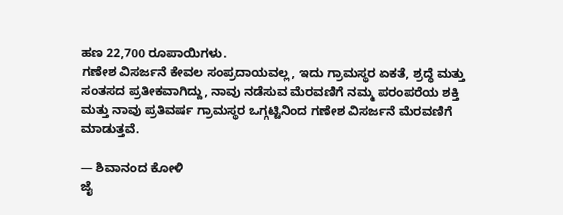ಹಣ 22,700 ರೂಪಾಯಿಗಳು.
ಗಣೇಶ ವಿಸರ್ಜನೆ ಕೇವಲ ಸಂಪ್ರದಾಯವಲ್ಲ, ಇದು ಗ್ರಾಮಸ್ಥರ ಏಕತೆ, ಶ್ರದ್ಧೆ ಮತ್ತು ಸಂತಸದ ಪ್ರತೀಕವಾಗಿದ್ದು, ನಾವು ನಡೆಸುವ ಮೆರವಣಿಗೆ ನಮ್ಮ ಪರಂಪರೆಯ ಶಕ್ತಿ ಮತ್ತು ನಾವು ಪ್ರತಿವರ್ಷ ಗ್ರಾಮಸ್ಥರ ಒಗ್ಗಟ್ಟಿನಿಂದ ಗಣೇಶ ವಿಸರ್ಜನೆ ಮೆರವಣಿಗೆ ಮಾಡುತ್ತವೆ.

— ಶಿವಾನಂದ ಕೋಳಿ
ಜೈ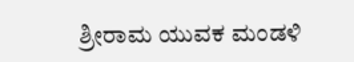ಶ್ರೀರಾಮ ಯುವಕ ಮಂಡಳಿ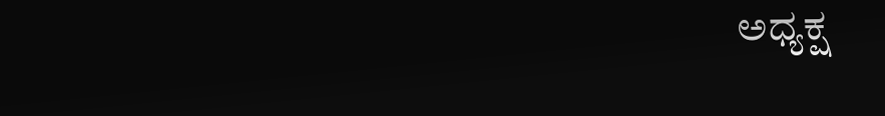ಅಧ್ಯಕ್ಷ